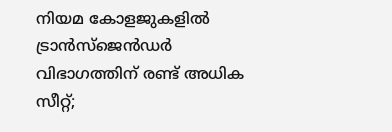നിയമ കോളജുകളില്‍ ട്രാൻസ്‌ജെൻഡര്‍ വിഭാഗത്തിന് രണ്ട് അധിക സീറ്റ്;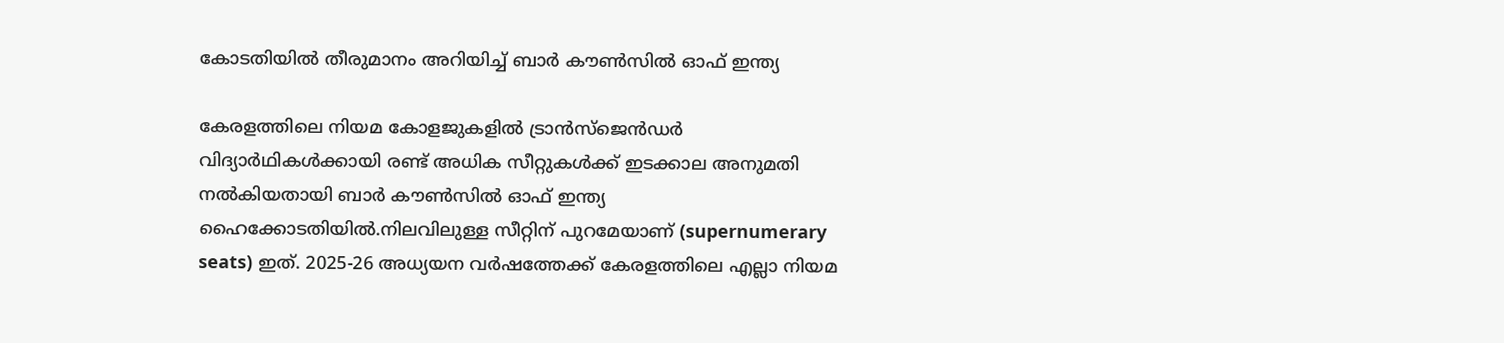കോടതിയില്‍ തീരുമാനം അറിയിച്ച്‌ ബാര്‍ കൗണ്‍സില്‍ ഓഫ് ഇന്ത്യ

കേരളത്തിലെ നിയമ കോളജുകളില്‍ ട്രാൻസ്ജെൻഡർ വിദ്യാർഥികള്‍ക്കായി രണ്ട് അധിക സീറ്റുകള്‍ക്ക് ഇടക്കാല അനുമതി നല്‍കിയതായി ബാർ കൗണ്‍സില്‍ ഓഫ് ഇന്ത്യ ഹൈക്കോടതിയില്‍.നിലവിലുള്ള സീറ്റിന് പുറമേയാണ് (supernumerary seats) ഇത്. 2025-26 അധ്യയന വർഷത്തേക്ക് കേരളത്തിലെ എല്ലാ നിയമ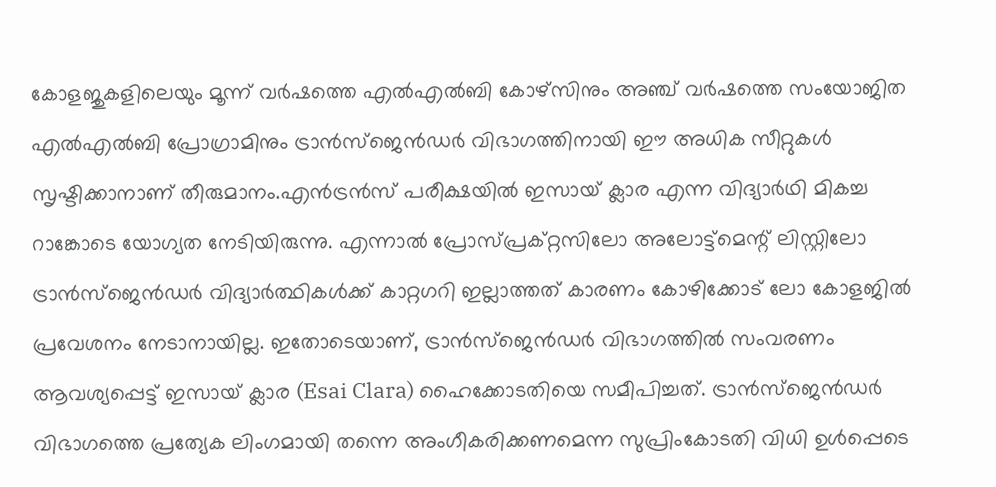കോളജുകളിലെയും മൂന്ന് വർഷത്തെ എല്‍എല്‍ബി കോഴ്‌സിനും അഞ്ച് വർഷത്തെ സംയോജിത എല്‍എല്‍ബി പ്രോഗ്രാമിനും ട്രാൻസ്ജെൻഡർ വിഭാഗത്തിനായി ഈ അധിക സീറ്റുകള്‍ സൃഷ്ടിക്കാനാണ് തീരുമാനം.എൻട്രൻസ് പരീക്ഷയില്‍ ഇസായ് ക്ലാര എന്ന വിദ്യാർഥി മികച്ച റാങ്കോടെ യോഗ്യത നേടിയിരുന്നു. എന്നാല്‍ പ്രോസ്പ്രക്റ്റസിലോ അലോട്ട്‌മെന്റ് ലിസ്റ്റിലോ ട്രാൻസ്‌ജെൻഡർ വിദ്യാർത്ഥികള്‍ക്ക് കാറ്റഗറി ഇല്ലാത്തത് കാരണം കോഴിക്കോട് ലോ കോളജില്‍ പ്രവേശനം നേടാനായില്ല. ഇതോടെയാണ്, ട്രാൻസ്ജെൻഡർ വിഭാഗത്തില്‍ സംവരണം ആവശ്യപ്പെട്ട് ഇസായ് ക്ലാര (Esai Clara) ഹൈക്കോടതിയെ സമീപിച്ചത്. ട്രാൻസ്‌ജെൻഡർ വിഭാഗത്തെ പ്രത്യേക ലിംഗമായി തന്നെ അംഗീകരിക്കണമെന്ന സുപ്രിംകോടതി വിധി ഉള്‍പ്പെടെ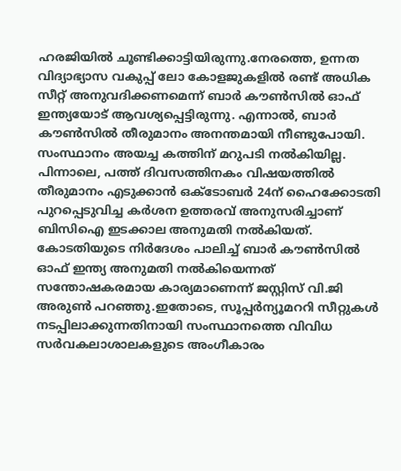ഹരജിയില്‍ ചൂണ്ടിക്കാട്ടിയിരുന്നു.നേരത്തെ, ഉന്നത വിദ്യാഭ്യാസ വകുപ്പ് ലോ കോളജുകളില്‍ രണ്ട് അധിക സീറ്റ് അനുവദിക്കണമെന്ന് ബാർ കൗണ്‍സില്‍ ഓഫ് ഇന്ത്യയോട് ആവശ്യപ്പെട്ടിരുന്നു. എന്നാല്‍, ബാർ കൗണ്‍സില്‍ തീരുമാനം അനന്തമായി നീണ്ടുപോയി. സംസ്ഥാനം അയച്ച കത്തിന് മറുപടി നല്‍കിയില്ല. പിന്നാലെ, പത്ത് ദിവസത്തിനകം വിഷയത്തില്‍ തീരുമാനം എടുക്കാൻ ഒക്ടോബർ 24ന് ഹൈക്കോടതി പുറപ്പെടുവിച്ച കർശന ഉത്തരവ് അനുസരിച്ചാണ് ബിസിഐ ഇടക്കാല അനുമതി നല്‍കിയത്. കോടതിയുടെ നിർദേശം പാലിച്ച്‌ ബാർ കൗണ്‍സില്‍ ഓഫ് ഇന്ത്യ അനുമതി നല്‍കിയെന്നത് സന്തോഷകരമായ കാര്യമാണെന്ന് ജസ്റ്റിസ് വി.ജി അരുണ്‍ പറഞ്ഞു.ഇതോടെ, സൂപ്പർന്യൂമററി സീറ്റുകള്‍ നടപ്പിലാക്കുന്നതിനായി സംസ്ഥാനത്തെ വിവിധ സർവകലാശാലകളുടെ അംഗീകാരം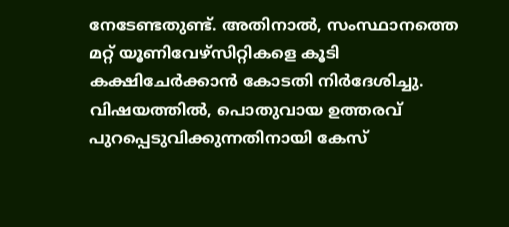നേടേണ്ടതുണ്ട്. അതിനാല്‍, സംസ്ഥാനത്തെ മറ്റ് യൂണിവേഴ്‌സിറ്റികളെ കൂടി കക്ഷിചേർക്കാൻ കോടതി നിർദേശിച്ചു. വിഷയത്തില്‍, പൊതുവായ ഉത്തരവ് പുറപ്പെടുവിക്കുന്നതിനായി കേസ്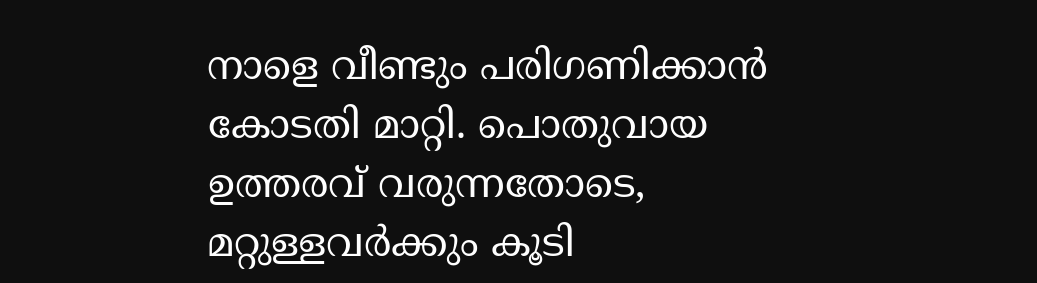നാളെ വീണ്ടും പരിഗണിക്കാൻ കോടതി മാറ്റി. പൊതുവായ ഉത്തരവ് വരുന്നതോടെ, മറ്റുള്ളവർക്കും കൂടി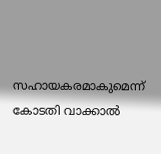സഹായകരമാകുമെന്ന് കോടതി വാക്കാല്‍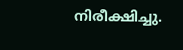നിരീക്ഷിച്ചു.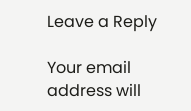Leave a Reply

Your email address will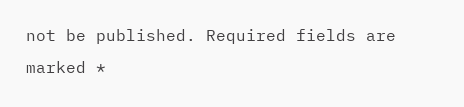not be published. Required fields are marked *